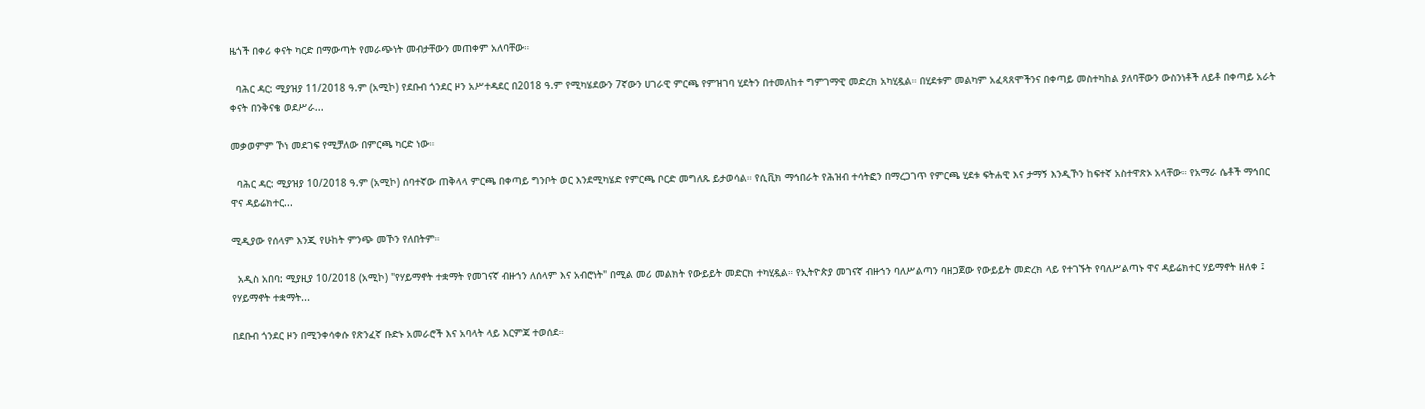ዜጎች በቀሪ ቀናት ካርድ በማውጣት የመራጭነት መብታቸውን መጠቀም አለባቸው።

  ባሕር ዳር: ሚያዝያ 11/2018 ዓ.ም (አሚኮ) የደቡብ ጎንደር ዞን አሥተዳደር በ2018 ዓ.ም የሚካሄደውን 7ኛውን ሀገራዊ ምርጫ የምዝገባ ሂደትን በተመለከተ ግምገማዊ መድረክ አካሂዷል። በሂደቱም መልካም አፈጻጸሞችንና በቀጣይ መስተካከል ያለባቸውን ውስንነቶች ለይቶ በቀጣይ አራት ቀናት በንቅናቄ ወደሥራ...

መቃወምም ኾነ መደገፍ የሚቻለው በምርጫ ካርድ ነው።

  ባሕር ዳር: ሚያዝያ 10/2018 ዓ.ም (አሚኮ) ሰባተኛው ጠቅላላ ምርጫ በቀጣይ ግንቦት ወር እንደሚካሄድ የምርጫ ቦርድ መግለጹ ይታወሳል። የሲቪክ ማኅበራት የሕዝብ ተሳትፎን በማረጋገጥ የምርጫ ሂደቱ ፍትሐዊ እና ታማኝ እንዲኾን ከፍተኛ አስተዋጽኦ አላቸው። የአማራ ሴቶች ማኅበር ዋና ዳይሬክተር...

ሚዲያው የሰላም እንጂ የሁከት ምንጭ መኾን የለበትም።

  አዲስ አበባ: ሚያዚያ 10/2018 (አሚኮ) "የሃይማኖት ተቋማት የመገናኛ ብዙኀን ለሰላም እና አብሮነት" በሚል መሪ መልክት የውይይት መድርክ ተካሂዷል። የኢትዮጵያ መገናኛ ብዙኀን ባለሥልጣን ባዘጋጀው የውይይት መድረክ ላይ የተገኙት የባለሥልጣኑ ዋና ዳይሬክተር ሃይማኖት ዘለቀ ፤ የሃይማኖት ተቋማት...

በደቡብ ጎንደር ዞን በሚንቀሳቀሱ የጽንፈኛ ቡድኑ አመራሮች እና አባላት ላይ እርምጃ ተወሰደ።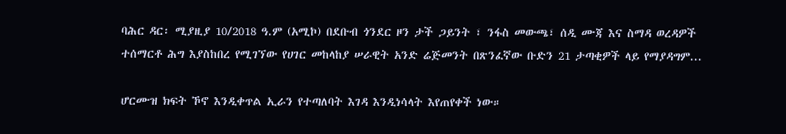ባሕር ዳር፡ ሚያዚያ 10/2018 ዓ.ም (አሚኮ) በደቡብ ጎንደር ዞን ታች ጋይንት ፣ ንፋስ መውጫ፣ ሰዲ ሙጃ እና ስማዳ ወረዳዎች ተሰማርቶ ሕግ እያስከበረ የሚገኘው የሀገር መከላከያ ሠራዊት አንድ ሬጅመንት በጽንፈኛው ቡድን 21 ታጣቂዎች ላይ የማያዳግም...

ሆርሙዝ ክፍት ኾኖ እንዲቀጥል ኢራን የተጣለባት እገዳ እንዲነሳላት እየጠየቀች ነው።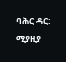ባሕር ዳር: ሚያዚያ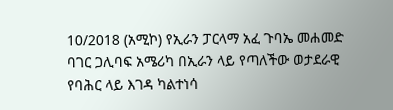10/2018 (አሚኮ) የኢራን ፓርላማ አፈ ጉባኤ መሐመድ ባገር ጋሊባፍ አሜሪካ በኢራን ላይ የጣለችው ወታደራዊ የባሕር ላይ እገዳ ካልተነሳ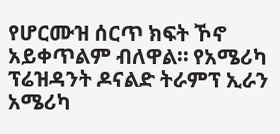የሆርሙዝ ሰርጥ ክፍት ኾኖ አይቀጥልም ብለዋል። የአሜሪካ ፕሬዝዳንት ዶናልድ ትራምፕ ኢራን አሜሪካ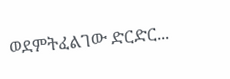ወደምትፈልገው ድርድር...